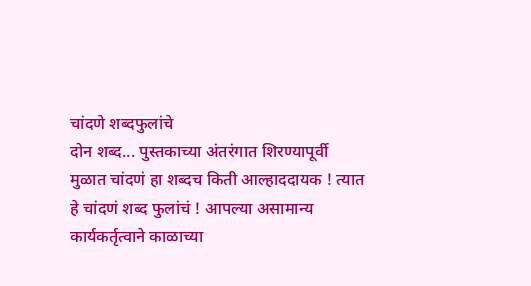चांदणे शब्दफुलांचे
दोन शब्द... पुस्तकाच्या अंतरंगात शिरण्यापूर्वी
मुळात चांदणं हा शब्दच किती आल्हाददायक ! त्यात हे चांदणं शब्द फुलांचं ! आपल्या असामान्य कार्यकर्तृत्वाने काळाच्या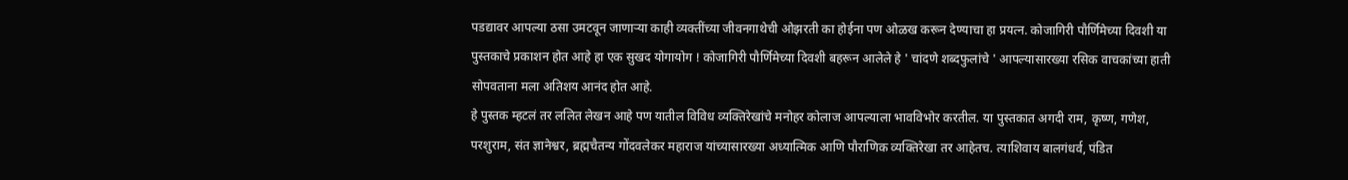पडद्यावर आपल्या ठसा उमटवून जाणाऱ्या काही व्यक्तींच्या जीवनगाथेची ओझरती का होईना पण ओळख करून देण्याचा हा प्रयत्न. कोजागिरी पौर्णिमेच्या दिवशी या पुस्तकाचे प्रकाशन होत आहे हा एक सुखद योगायोग ! कोजागिरी पौर्णिमेच्या दिवशी बहरून आलेले हे ' चांदणे शब्दफुलांचे ' आपल्यासारख्या रसिक वाचकांच्या हाती सोपवताना मला अतिशय आनंद होत आहे.
हे पुस्तक म्हटलं तर ललित लेखन आहे पण यातील विविध व्यक्तिरेखांचे मनोहर कोलाज आपल्याला भावविभोर करतील. या पुस्तकात अगदी राम, कृष्ण, गणेश, परशुराम, संत ज्ञानेश्वर, ब्रह्मचैतन्य गोंदवलेकर महाराज यांच्यासारख्या अध्यात्मिक आणि पौराणिक व्यक्तिरेखा तर आहेतच. त्याशिवाय बालगंधर्व, पंडित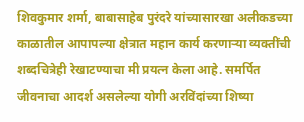शिवकुमार शर्मा, बाबासाहेब पुरंदरे यांच्यासारखा अलीकडच्या काळातील आपापल्या क्षेत्रात महान कार्य करणाऱ्या व्यक्तींची शब्दचित्रेही रेखाटण्याचा मी प्रयत्न केला आहे. समर्पित जीवनाचा आदर्श असलेल्या योगी अरविंदांच्या शिष्या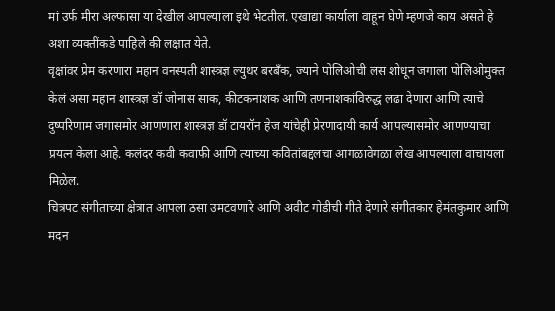मां उर्फ मीरा अल्फासा या देखील आपल्याला इथे भेटतील. एखाद्या कार्याला वाहून घेणे म्हणजे काय असते हे अशा व्यक्तींकडे पाहिले की लक्षात येते.
वृक्षांवर प्रेम करणारा महान वनस्पती शास्त्रज्ञ ल्युथर बरबँक, ज्याने पोलिओची लस शोधून जगाला पोलिओमुक्त केलं असा महान शास्त्रज्ञ डॉ जोनास साक, कीटकनाशक आणि तणनाशकांविरुद्ध लढा देणारा आणि त्याचे दुष्परिणाम जगासमोर आणणारा शास्त्रज्ञ डॉ टायरॉन हेज यांचेही प्रेरणादायी कार्य आपल्यासमोर आणण्याचा प्रयत्न केला आहे. कलंदर कवी कवाफी आणि त्याच्या कवितांबद्दलचा आगळावेगळा लेख आपल्याला वाचायला मिळेल.
चित्रपट संगीताच्या क्षेत्रात आपला ठसा उमटवणारे आणि अवीट गोडीची गीते देणारे संगीतकार हेमंतकुमार आणि मदन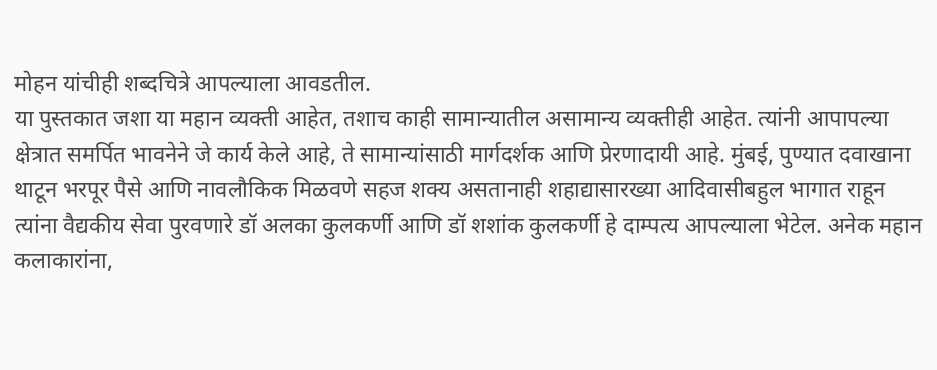मोहन यांचीही शब्दचित्रे आपल्याला आवडतील.
या पुस्तकात जशा या महान व्यक्ती आहेत, तशाच काही सामान्यातील असामान्य व्यक्तीही आहेत. त्यांनी आपापल्या क्षेत्रात समर्पित भावनेने जे कार्य केले आहे, ते सामान्यांसाठी मार्गदर्शक आणि प्रेरणादायी आहे. मुंबई, पुण्यात दवाखाना थाटून भरपूर पैसे आणि नावलौकिक मिळवणे सहज शक्य असतानाही शहाद्यासारख्या आदिवासीबहुल भागात राहून त्यांना वैद्यकीय सेवा पुरवणारे डॉ अलका कुलकर्णी आणि डॉ शशांक कुलकर्णी हे दाम्पत्य आपल्याला भेटेल. अनेक महान कलाकारांना,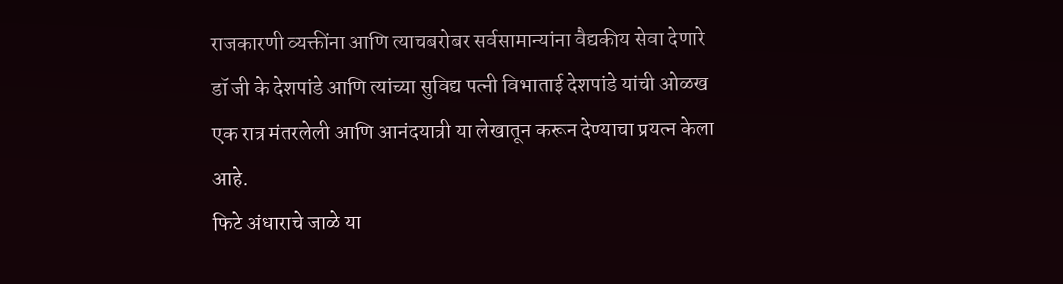राजकारणी व्यक्तींना आणि त्याचबरोबर सर्वसामान्यांना वैद्यकीय सेवा देणारे डॉ जी के देशपांडे आणि त्यांच्या सुविद्य पत्नी विभाताई देशपांडे यांची ओळख एक रात्र मंतरलेली आणि आनंदयात्री या लेखातून करून देण्याचा प्रयत्न केला आहे.
फिटे अंधाराचे जाळे या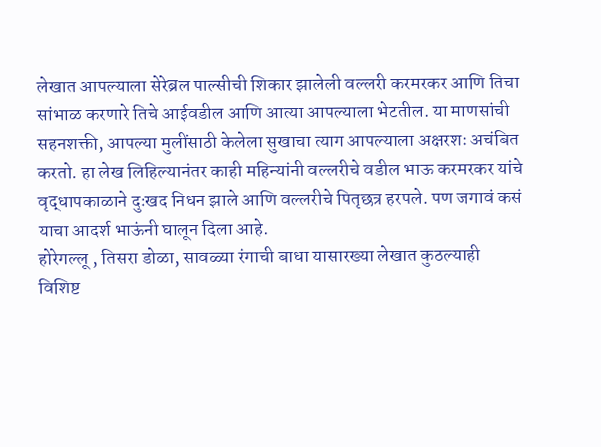लेखात आपल्याला सेरेब्रल पाल्सीची शिकार झालेली वल्लरी करमरकर आणि तिचा सांभाळ करणारे तिचे आईवडील आणि आत्या आपल्याला भेटतील. या माणसांची सहनशक्ती, आपल्या मुलींसाठी केलेला सुखाचा त्याग आपल्याला अक्षरशः अचंबित करतो. हा लेख लिहिल्यानंतर काही महिन्यांनी वल्लरीचे वडील भाऊ करमरकर यांचे वृद्धापकाळाने दुःखद निधन झाले आणि वल्लरीचे पितृछत्र हरपले. पण जगावं कसं याचा आदर्श भाऊंनी घालून दिला आहे.
होरेगल्लू , तिसरा डोळा, सावळ्या रंगाची बाधा यासारख्या लेखात कुठल्याही विशिष्ट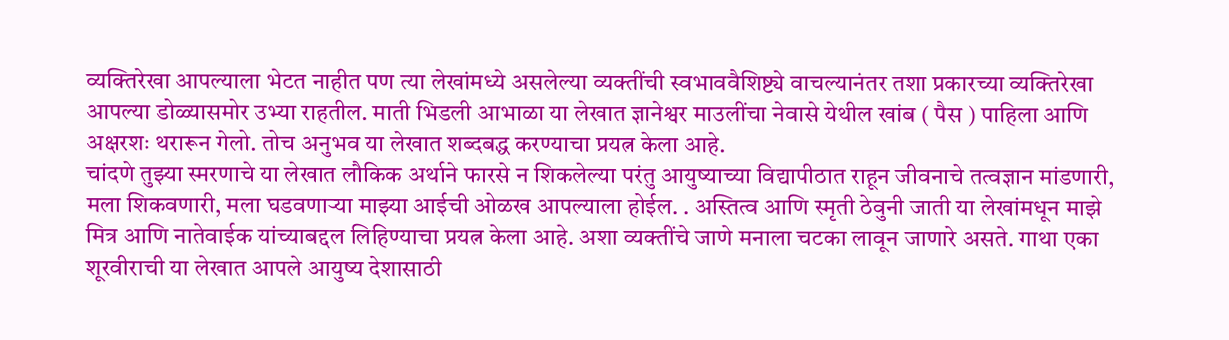व्यक्तिरेखा आपल्याला भेटत नाहीत पण त्या लेखांमध्ये असलेल्या व्यक्तींची स्वभाववैशिष्ट्ये वाचल्यानंतर तशा प्रकारच्या व्यक्तिरेखा आपल्या डोळ्यासमोर उभ्या राहतील. माती भिडली आभाळा या लेखात ज्ञानेश्वर माउलींचा नेवासे येथील खांब ( पैस ) पाहिला आणि अक्षरशः थरारून गेलो. तोच अनुभव या लेखात शब्दबद्ध करण्याचा प्रयत्न केला आहे.
चांदणे तुझ्या स्मरणाचे या लेखात लौकिक अर्थाने फारसे न शिकलेल्या परंतु आयुष्याच्या विद्यापीठात राहून जीवनाचे तत्वज्ञान मांडणारी, मला शिकवणारी, मला घडवणाऱ्या माझ्या आईची ओळख आपल्याला होईल. . अस्तित्व आणि स्मृती ठेवुनी जाती या लेखांमधून माझे मित्र आणि नातेवाईक यांच्याबद्दल लिहिण्याचा प्रयत्न केला आहे. अशा व्यक्तींचे जाणे मनाला चटका लावून जाणारे असते. गाथा एका शूरवीराची या लेखात आपले आयुष्य देशासाठी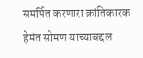समर्पित करणारा क्रांतिकारक हेमंत सोमण याच्याबद्दल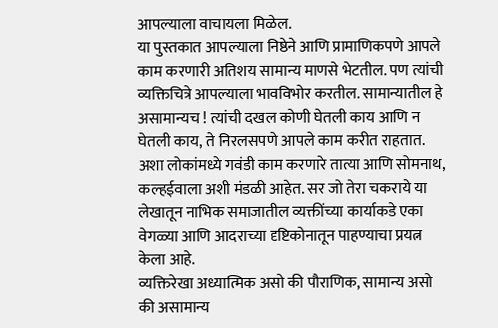आपल्याला वाचायला मिळेल.
या पुस्तकात आपल्याला निष्ठेने आणि प्रामाणिकपणे आपले काम करणारी अतिशय सामान्य माणसे भेटतील. पण त्यांची व्यक्तिचित्रे आपल्याला भावविभोर करतील. सामान्यातील हे असामान्यच ! त्यांची दखल कोणी घेतली काय आणि न घेतली काय, ते निरलसपणे आपले काम करीत राहतात. अशा लोकांमध्ये गवंडी काम करणारे तात्या आणि सोमनाथ, कल्हईवाला अशी मंडळी आहेत. सर जो तेरा चकराये या लेखातून नाभिक समाजातील व्यक्तींच्या कार्याकडे एका वेगळ्या आणि आदराच्या दृष्टिकोनातून पाहण्याचा प्रयत्न केला आहे.
व्यक्तिरेखा अध्यात्मिक असो की पौराणिक, सामान्य असो की असामान्य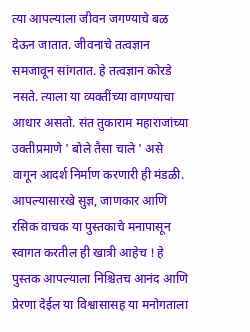त्या आपल्याला जीवन जगण्याचे बळ देऊन जातात. जीवनाचे तत्वज्ञान समजावून सांगतात. हे तत्वज्ञान कोरडे नसते. त्याला या व्यक्तींच्या वागण्याचा आधार असतो. संत तुकाराम महाराजांच्या उक्तीप्रमाणे ' बोले तैसा चाले ' असे वागून आदर्श निर्माण करणारी ही मंडळी. आपल्यासारखे सुज्ञ, जाणकार आणि रसिक वाचक या पुस्तकाचे मनापासून स्वागत करतील ही खात्री आहेच ! हे पुस्तक आपल्याला निश्चितच आनंद आणि प्रेरणा देईल या विश्वासासह या मनोगताला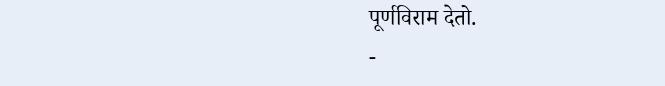पूर्णविराम देतो.
-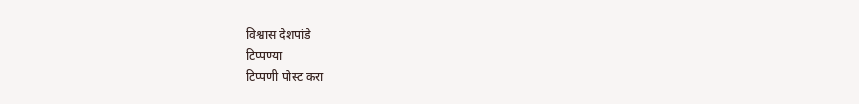विश्वास देशपांडे
टिप्पण्या
टिप्पणी पोस्ट करा